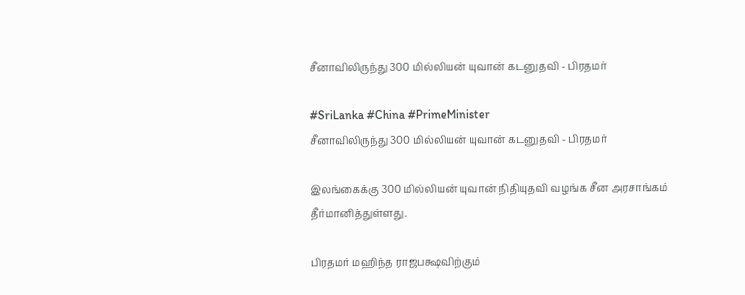சீனாவிலிருந்து 300 மில்லியன் யுவான் கடனுதவி - பிரதமர்

#SriLanka #China #PrimeMinister
சீனாவிலிருந்து 300 மில்லியன் யுவான் கடனுதவி - பிரதமர்

இலங்கைக்கு 300 மில்லியன் யுவான் நிதியுதவி வழங்க சீன அரசாங்கம் தீர்மானித்துள்ளது.

பிரதமர் மஹிந்த ராஜபக்ஷவிற்கும்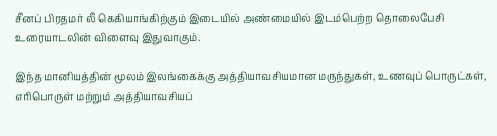சீனப் பிரதமர் லீ கெகியாங்கிற்கும் இடையில் அண்மையில் இடம்பெற்ற தொலைபேசி உரையாடலின் விளைவு இதுவாகும்.

இந்த மானியத்தின் மூலம் இலங்கைக்கு அத்தியாவசியமான மருந்துகள், உணவுப் பொருட்கள், எரிபொருள் மற்றும் அத்தியாவசியப்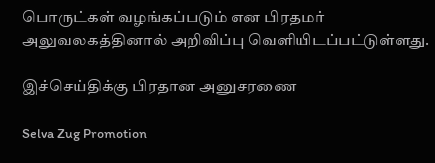பொருட்கள் வழங்கப்படும் என பிரதமர் அலுவலகத்தினால் அறிவிப்பு வெளியிடப்பட்டுள்ளது.

இச்செய்திக்கு பிரதான அனுசரணை

Selva Zug Promotion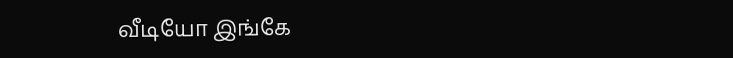வீடியோ இங்கே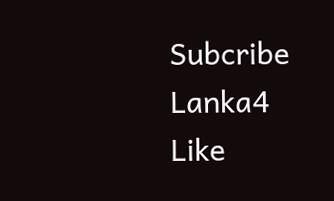Subcribe Lanka4
Like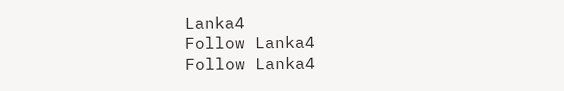Lanka4
Follow Lanka4
Follow Lanka4